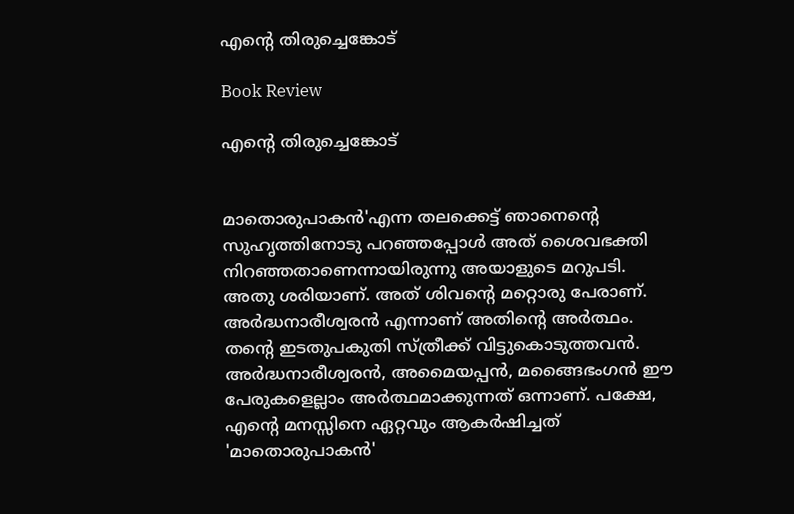എന്റെ തിരുച്ചെങ്കോട്

Book Review

എന്റെ തിരുച്ചെങ്കോട്


മാതൊരുപാകൻ'എന്ന തലക്കെട്ട് ഞാനെന്റെ സുഹൃത്തിനോടു പറഞ്ഞപ്പോൾ അത് ശൈവഭക്തി നിറഞ്ഞതാണെന്നായിരുന്നു അയാളുടെ മറുപടി. അതു ശരിയാണ്. അത് ശിവന്റെ മറ്റൊരു പേരാണ്. അർദ്ധനാരീശ്വരൻ എന്നാണ് അതിന്റെ അർത്ഥം. തന്റെ ഇടതുപകുതി സ്ത്രീക്ക് വിട്ടുകൊടുത്തവൻ. അർദ്ധനാരീശ്വരൻ, അമൈയപ്പൻ, മങ്ങൈഭംഗൻ ഈ പേരുകളെല്ലാം അർത്ഥമാക്കുന്നത് ഒന്നാണ്. പക്ഷേ, എന്റെ മനസ്സിനെ ഏറ്റവും ആകർഷിച്ചത് 'മാതൊരുപാകൻ'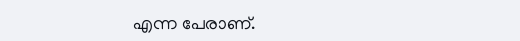എന്ന പേരാണ്.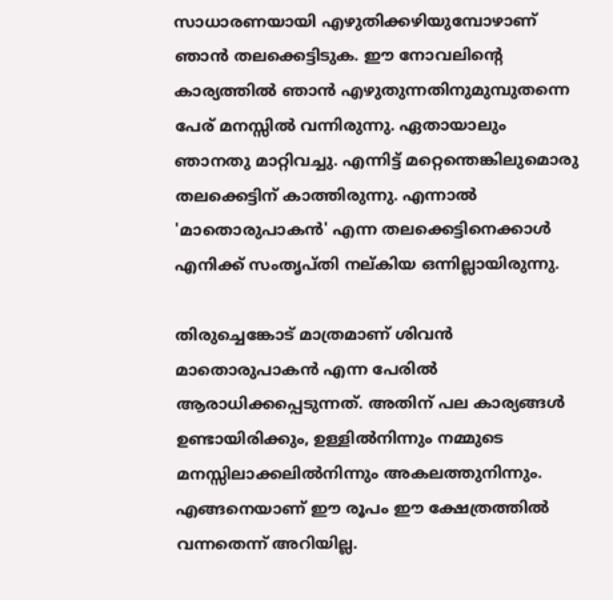സാധാരണയായി എഴുതിക്കഴിയുമ്പോഴാണ് ഞാൻ തലക്കെട്ടിടുക. ഈ നോവലിന്റെ കാര്യത്തിൽ ഞാൻ എഴുതുന്നതിനുമുമ്പുതന്നെ പേര് മനസ്സിൽ വന്നിരുന്നു. ഏതായാലും ഞാനതു മാറ്റിവച്ചു. എന്നിട്ട് മറ്റെന്തെങ്കിലുമൊരു തലക്കെട്ടിന് കാത്തിരുന്നു. എന്നാൽ 'മാതൊരുപാകൻ' എന്ന തലക്കെട്ടിനെക്കാൾ എനിക്ക് സംതൃപ്തി നല്കിയ ഒന്നില്ലായിരുന്നു.

തിരുച്ചെങ്കോട് മാത്രമാണ് ശിവൻ മാതൊരുപാകൻ എന്ന പേരിൽ ആരാധിക്കപ്പെടുന്നത്. അതിന് പല കാര്യങ്ങൾ ഉണ്ടായിരിക്കും, ഉള്ളിൽനിന്നും നമ്മുടെ മനസ്സിലാക്കലിൽനിന്നും അകലത്തുനിന്നും. എങ്ങനെയാണ് ഈ രൂപം ഈ ക്ഷേത്രത്തിൽ വന്നതെന്ന് അറിയില്ല.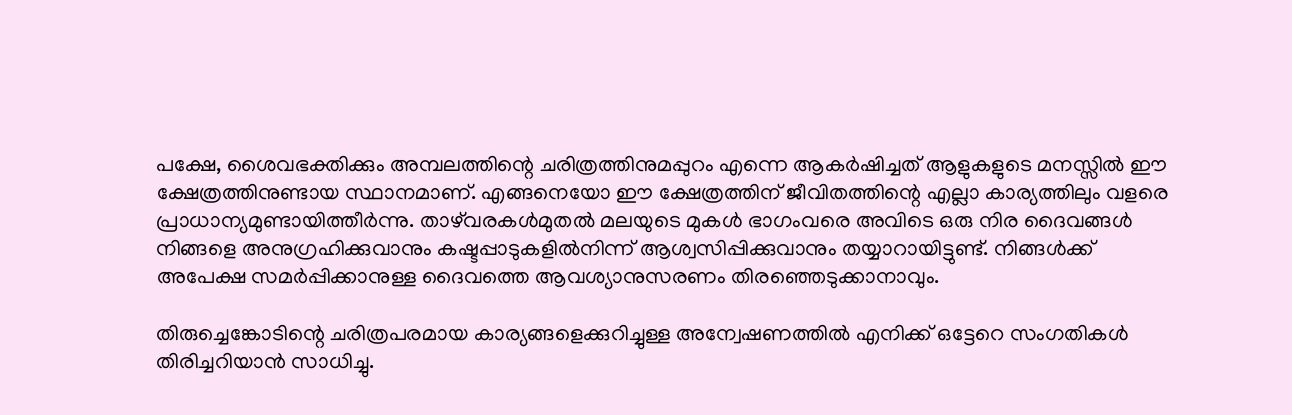പക്ഷേ, ശൈവഭക്തിക്കും അമ്പലത്തിന്റെ ചരിത്രത്തിനുമപ്പുറം എന്നെ ആകർഷിച്ചത് ആളുകളുടെ മനസ്സിൽ ഈ ക്ഷേത്രത്തിനുണ്ടായ സ്ഥാനമാണ്. എങ്ങനെയോ ഈ ക്ഷേത്രത്തിന് ജീവിതത്തിന്റെ എല്ലാ കാര്യത്തിലും വളരെ പ്രാധാന്യമുണ്ടായിത്തീർന്നു. താഴ്‌വരകൾമുതൽ മലയുടെ മുകൾ ഭാഗംവരെ അവിടെ ഒരു നിര ദൈവങ്ങൾ നിങ്ങളെ അനുഗ്രഹിക്കുവാനും കഷ്ടപ്പാടുകളിൽനിന്ന് ആശ്വസിപ്പിക്കുവാനും തയ്യാറായിട്ടുണ്ട്. നിങ്ങൾക്ക് അപേക്ഷ സമർപ്പിക്കാനുള്ള ദൈവത്തെ ആവശ്യാനുസരണം തിരഞ്ഞെടുക്കാനാവും.

തിരുച്ചെങ്കോടിന്റെ ചരിത്രപരമായ കാര്യങ്ങളെക്കുറിച്ചുള്ള അന്വേഷണത്തിൽ എനിക്ക് ഒട്ടേറെ സംഗതികൾ തിരിച്ചറിയാൻ സാധിച്ചു.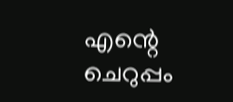എന്റെ ചെറുപ്പം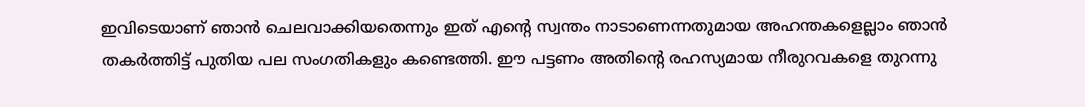ഇവിടെയാണ് ഞാൻ ചെലവാക്കിയതെന്നും ഇത് എന്റെ സ്വന്തം നാടാണെന്നതുമായ അഹന്തകളെല്ലാം ഞാൻ തകർത്തിട്ട് പുതിയ പല സംഗതികളും കണ്ടെത്തി. ഈ പട്ടണം അതിന്റെ രഹസ്യമായ നീരുറവകളെ തുറന്നു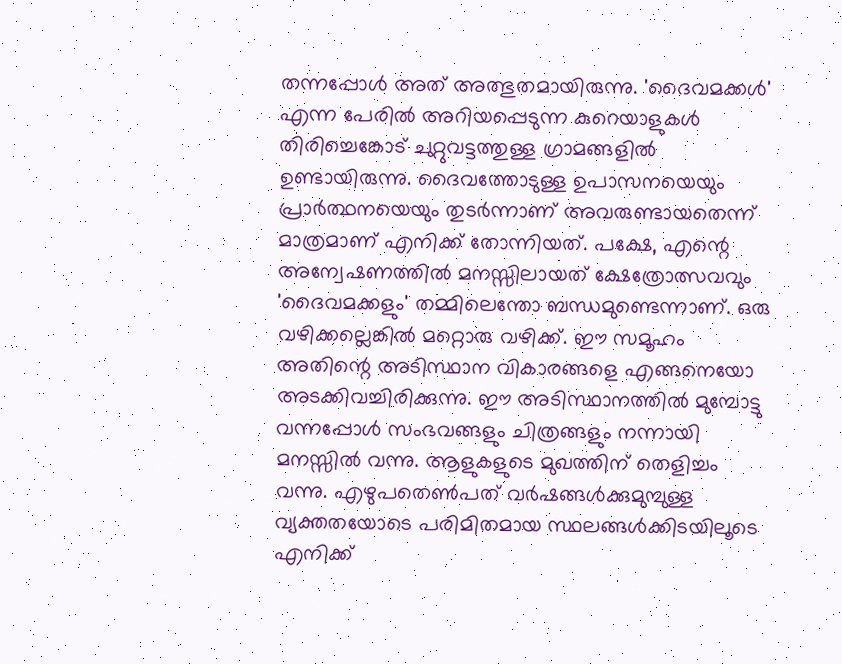തന്നപ്പോൾ അത് അത്ഭുതമായിരുന്നു. 'ദൈവമക്കൾ' എന്ന പേരിൽ അറിയപ്പെടുന്ന കുറെയാളുകൾ തിരിച്ചെങ്കോട് ചുറ്റുവട്ടത്തുള്ള ഗ്രാമങ്ങളിൽ ഉണ്ടായിരുന്നു. ദൈവത്തോടുള്ള ഉപാസനയെയും പ്രാർത്ഥനയെയും തുടർന്നാണ് അവരുണ്ടായതെന്ന് മാത്രമാണ് എനിക്ക് തോന്നിയത്. പക്ഷേ, എന്റെ അന്വേഷണത്തിൽ മനസ്സിലായത് ക്ഷേത്രോത്സവവും 'ദൈവമക്കളും' തമ്മിലെന്തോ ബന്ധമുണ്ടെന്നാണ്. ഒരു വഴിക്കല്ലെങ്കിൽ മറ്റൊരു വഴിക്ക്. ഈ സമൂഹം അതിന്റെ അടിസ്ഥാന വികാരങ്ങളെ എങ്ങനെയോ അടക്കിവച്ചിരിക്കുന്നു. ഈ അടിസ്ഥാനത്തിൽ മുമ്പോട്ടു വന്നപ്പോൾ സംഭവങ്ങളും ചിത്രങ്ങളും നന്നായി മനസ്സിൽ വന്നു. ആളുകളുടെ മുഖത്തിന് തെളിച്ചം വന്നു. എഴുപതെൺപത് വർഷങ്ങൾക്കുമുമ്പുള്ള വ്യക്തതയോടെ പരിമിതമായ സ്ഥലങ്ങൾക്കിടയിലൂടെ എനിക്ക്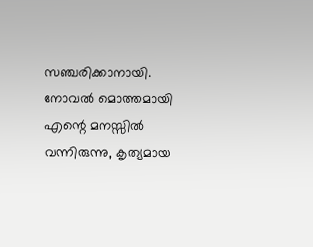സഞ്ചരിക്കാനായി. നോവൽ മൊത്തമായി എന്റെ മനസ്സിൽ വന്നിരുന്നു, കൃത്യമായ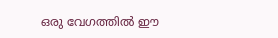ഒരു വേഗത്തിൽ ഈ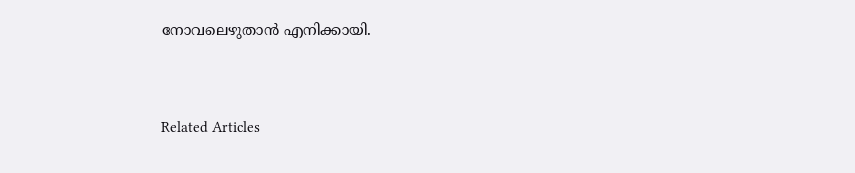നോവലെഴുതാൻ എനിക്കായി.


Related Articles